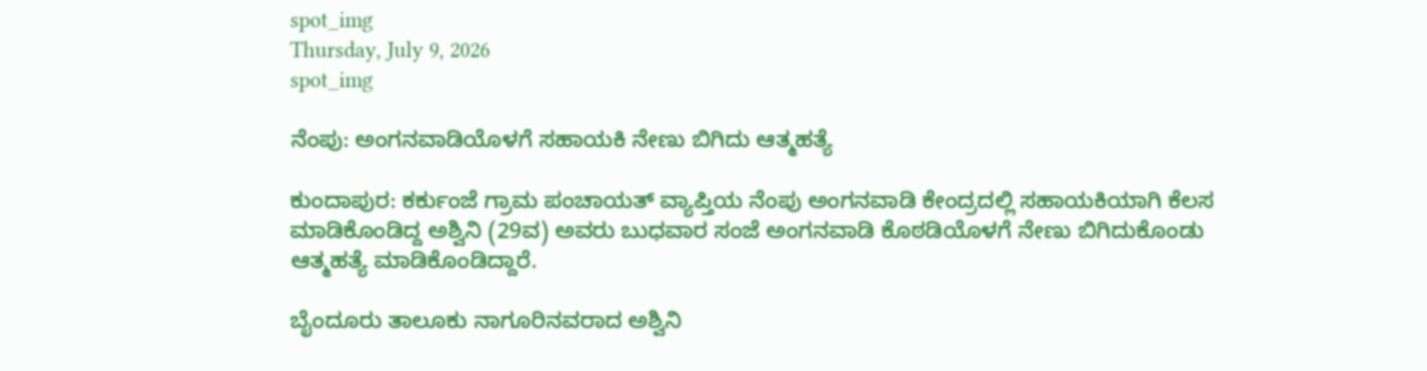spot_img
Thursday, July 9, 2026
spot_img

ನೆಂಪು: ಅಂಗನವಾಡಿಯೊಳಗೆ ಸಹಾಯಕಿ ನೇಣು ಬಿಗಿದು ಆತ್ಮಹತ್ಯೆ

ಕುಂದಾಪುರ: ಕರ್ಕುಂಜೆ ಗ್ರಾಮ ಪಂಚಾಯತ್ ವ್ಯಾಪ್ತಿಯ ನೆಂಪು ಅಂಗನವಾಡಿ ಕೇಂದ್ರದಲ್ಲಿ ಸಹಾಯಕಿಯಾಗಿ ಕೆಲಸ ಮಾಡಿಕೊಂಡಿದ್ದ ಅಶ್ವಿನಿ (29ವ) ಅವರು ಬುಧವಾರ ಸಂಜೆ ಅಂಗನವಾಡಿ ಕೊಠಡಿಯೊಳಗೆ ನೇಣು ಬಿಗಿದುಕೊಂಡು ಆತ್ಮಹತ್ಯೆ ಮಾಡಿಕೊಂಡಿದ್ದಾರೆ.

ಬೈಂದೂರು ತಾಲೂಕು ನಾಗೂರಿನವರಾದ ಅಶ್ವಿನಿ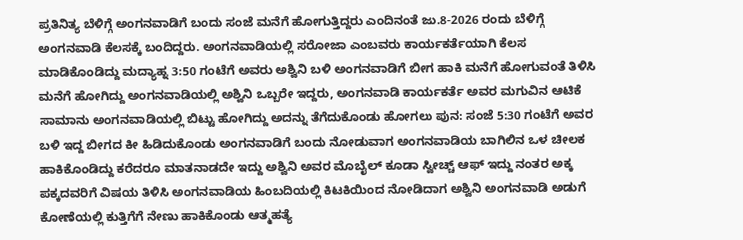ಪ್ರತಿನಿತ್ಯ ಬೆಳಿಗ್ಗೆ ಅಂಗನವಾಡಿಗೆ ಬಂದು ಸಂಜೆ ಮನೆಗೆ ಹೋಗುತ್ತಿದ್ದರು ಎಂದಿನಂತೆ ಜು.8-2026 ರಂದು ಬೆಳಿಗ್ಗೆ ಅಂಗನವಾಡಿ ಕೆಲಸಕ್ಕೆ ಬಂದಿದ್ದರು. ಅಂಗನವಾಡಿಯಲ್ಲಿ ಸರೋಜಾ ಎಂಬವರು ಕಾರ್ಯಕರ್ತೆಯಾಗಿ ಕೆಲಸ ಮಾಡಿಕೊಂಡಿದ್ದು ಮದ್ಯಾಹ್ನ 3:50 ಗಂಟೆಗೆ ಅವರು ಅಶ್ವಿನಿ ಬಳಿ ಅಂಗನವಾಡಿಗೆ ಬೀಗ ಹಾಕಿ ಮನೆಗೆ ಹೋಗುವಂತೆ ತಿಳಿಸಿ ಮನೆಗೆ ಹೋಗಿದ್ದು ಅಂಗನವಾಡಿಯಲ್ಲಿ ಅಶ್ವಿನಿ ಒಬ್ಬರೇ ಇದ್ದರು, ಅಂಗನವಾಡಿ ಕಾರ್ಯಕರ್ತೆ ಅವರ ಮಗುವಿನ ಆಟಿಕೆ ಸಾಮಾನು ಅಂಗನವಾಡಿಯಲ್ಲಿ ಬಿಟ್ಟು ಹೋಗಿದ್ದು ಅದನ್ನು ತೆಗೆದುಕೊಂಡು ಹೋಗಲು ಪುನ: ಸಂಜೆ 5:30 ಗಂಟೆಗೆ ಅವರ ಬಳಿ ಇದ್ದ ಬೀಗದ ಕೀ ಹಿಡಿದುಕೊಂಡು ಅಂಗನವಾಡಿಗೆ ಬಂದು ನೋಡುವಾಗ ಅಂಗನವಾಡಿಯ ಬಾಗಿಲಿನ ಒಳ ಚೀಲಕ ಹಾಕಿಕೊಂಡಿದ್ದು ಕರೆದರೂ ಮಾತನಾಡದೇ ಇದ್ದು ಅಶ್ವಿನಿ ಅವರ ಮೊಬೈಲ್ ಕೂಡಾ ಸ್ವೀಚ್ಚ್ ಆಫ್ ಇದ್ದು ನಂತರ ಅಕ್ಕ ಪಕ್ಕದವರಿಗೆ ವಿಷಯ ತಿಳಿಸಿ ಅಂಗನವಾಡಿಯ ಹಿಂಬದಿಯಲ್ಲಿ ಕಿಟಕಿಯಿಂದ ನೋಡಿದಾಗ ಅಶ್ವಿನಿ ಅಂಗನವಾಡಿ ಅಡುಗೆ ಕೋಣೆಯಲ್ಲಿ ಕುತ್ತಿಗೆಗೆ ನೇಣು ಹಾಕಿಕೊಂಡು ಆತ್ಮಹತ್ಯೆ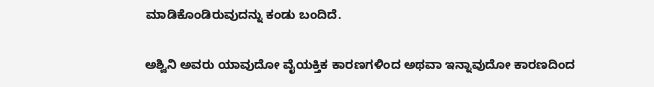ಮಾಡಿಕೊಂಡಿರುವುದನ್ನು ಕಂಡು ಬಂದಿದೆ.

ಅಶ್ವಿನಿ ಅವರು ಯಾವುದೋ ವೈಯಕ್ತಿಕ ಕಾರಣಗಳಿಂದ ಅಥವಾ ಇನ್ನಾವುದೋ ಕಾರಣದಿಂದ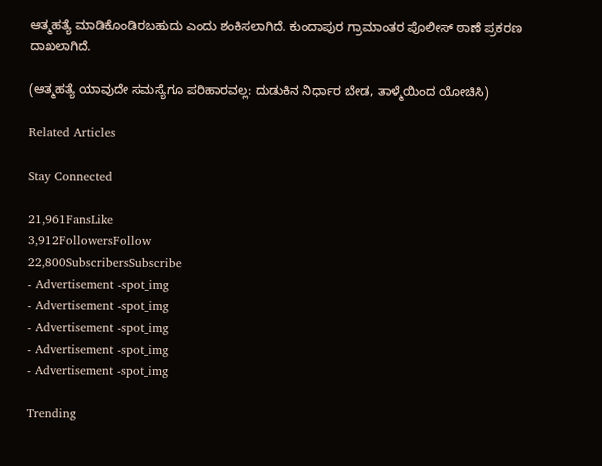ಆತ್ಮಹತ್ಯೆ ಮಾಡಿಕೊಂಡಿರಬಹುದು ಎಂದು ಶಂಕಿಸಲಾಗಿದೆ. ಕುಂದಾಪುರ ಗ್ರಾಮಾಂತರ ಪೊಲೀಸ್ ಠಾಣೆ ಪ್ರಕರಣ ದಾಖಲಾಗಿದೆ.

(ಆತ್ಮಹತ್ಯೆ ಯಾವುದೇ ಸಮಸ್ಯೆಗೂ ಪರಿಹಾರವಲ್ಲ: ದುಡುಕಿನ ನಿರ್ಧಾರ ಬೇಡ, ತಾಳ್ಮೆಯಿಂದ ಯೋಚಿಸಿ)

Related Articles

Stay Connected

21,961FansLike
3,912FollowersFollow
22,800SubscribersSubscribe
- Advertisement -spot_img
- Advertisement -spot_img
- Advertisement -spot_img
- Advertisement -spot_img
- Advertisement -spot_img

Trending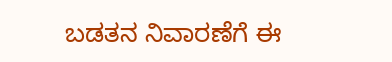ಬಡತನ ನಿವಾರಣೆಗೆ ಈ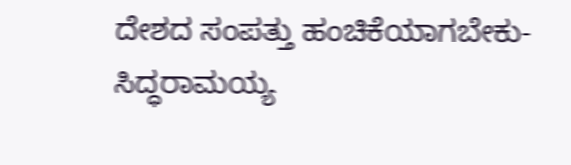ದೇಶದ ಸಂಪತ್ತು ಹಂಚಿಕೆಯಾಗಬೇಕು-ಸಿದ್ಧರಾಮಯ್ಯ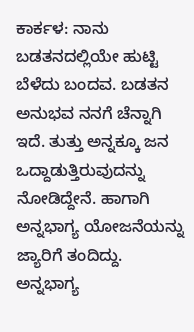ಕಾರ್ಕಳ: ನಾನು ಬಡತನದಲ್ಲಿಯೇ ಹುಟ್ಟಿ ಬೆಳೆದು ಬಂದವ. ಬಡತನ ಅನುಭವ ನನಗೆ ಚೆನ್ನಾಗಿ ಇದೆ. ತುತ್ತು ಅನ್ನಕ್ಕೂ ಜನ ಒದ್ದಾಡುತ್ತಿರುವುದನ್ನು ನೋಡಿದ್ದೇನೆ. ಹಾಗಾಗಿ ಅನ್ನಭಾಗ್ಯ ಯೋಜನೆಯನ್ನು ಜ್ಯಾರಿಗೆ ತಂದಿದ್ದು. ಅನ್ನಭಾಗ್ಯ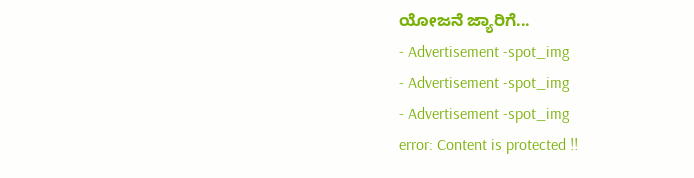ಯೋಜನೆ ಜ್ಯಾರಿಗೆ...
- Advertisement -spot_img
- Advertisement -spot_img
- Advertisement -spot_img
error: Content is protected !!